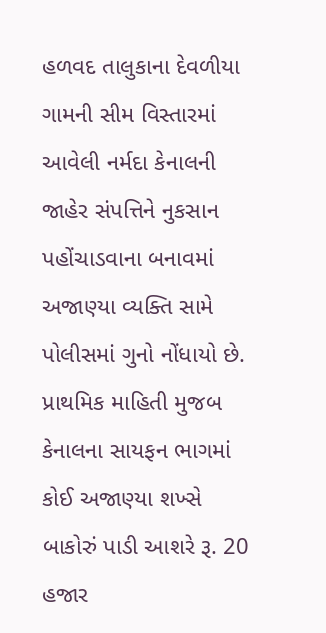હળવદ તાલુકાના દેવળીયા ગામની સીમ વિસ્તારમાં આવેલી નર્મદા કેનાલની જાહેર સંપત્તિને નુકસાન પહોંચાડવાના બનાવમાં અજાણ્યા વ્યક્તિ સામે પોલીસમાં ગુનો નોંધાયો છે. પ્રાથમિક માહિતી મુજબ કેનાલના સાયફન ભાગમાં કોઈ અજાણ્યા શખ્સે બાકોરું પાડી આશરે રૂ. 20 હજાર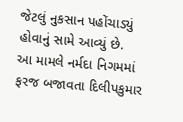જેટલું નુકસાન પહોંચાડ્યું હોવાનું સામે આવ્યું છે.
આ મામલે નર્મદા નિગમમાં ફરજ બજાવતા દિલીપકુમાર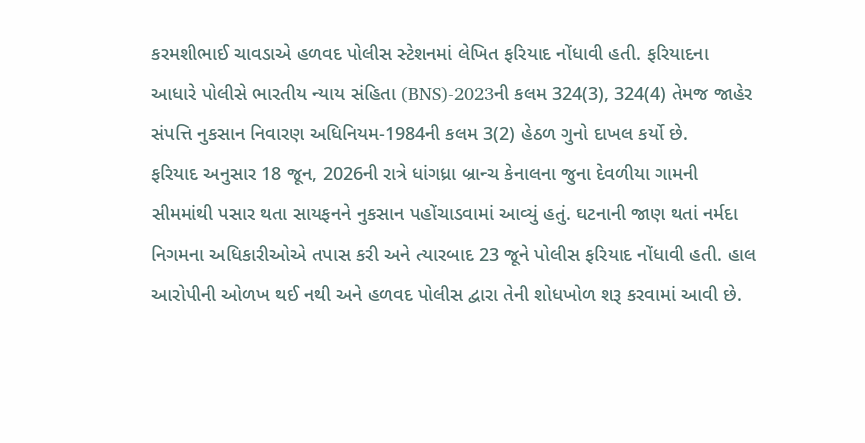કરમશીભાઈ ચાવડાએ હળવદ પોલીસ સ્ટેશનમાં લેખિત ફરિયાદ નોંધાવી હતી. ફરિયાદના આધારે પોલીસે ભારતીય ન્યાય સંહિતા (BNS)-2023ની કલમ 324(3), 324(4) તેમજ જાહેર સંપત્તિ નુકસાન નિવારણ અધિનિયમ-1984ની કલમ 3(2) હેઠળ ગુનો દાખલ કર્યો છે.
ફરિયાદ અનુસાર 18 જૂન, 2026ની રાત્રે ધાંગધ્રા બ્રાન્ચ કેનાલના જુના દેવળીયા ગામની સીમમાંથી પસાર થતા સાયફનને નુકસાન પહોંચાડવામાં આવ્યું હતું. ઘટનાની જાણ થતાં નર્મદા નિગમના અધિકારીઓએ તપાસ કરી અને ત્યારબાદ 23 જૂને પોલીસ ફરિયાદ નોંધાવી હતી. હાલ આરોપીની ઓળખ થઈ નથી અને હળવદ પોલીસ દ્વારા તેની શોધખોળ શરૂ કરવામાં આવી છે.